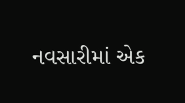નવસારીમાં એક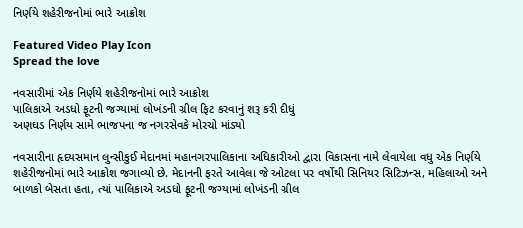નિર્ણયે શહેરીજનોમાં ભારે આક્રોશ

Featured Video Play Icon
Spread the love

નવસારીમાં એક નિર્ણયે શહેરીજનોમાં ભારે આક્રોશ
પાલિકાએ અડધો ફૂટની જગ્યામાં લોખંડની ગ્રીલ ફિટ કરવાનું શરૂ કરી દીધું
અણઘડ નિર્ણય સામે ભાજપના જ નગરસેવકે મોરચો માંડ્યો

નવસારીના હૃદયસમાન લુન્સીકુઈ મેદાનમાં મહાનગરપાલિકાના અધિકારીઓ દ્વારા વિકાસના નામે લેવાયેલા વધુ એક નિર્ણયે શહેરીજનોમાં ભારે આક્રોશ જગાવ્યો છે. મેદાનની ફરતે આવેલા જે ઓટલા પર વર્ષોથી સિનિયર સિટિઝન્સ, મહિલાઓ અને બાળકો બેસતા હતા, ત્યાં પાલિકાએ અડધો ફૂટની જગ્યામાં લોખંડની ગ્રીલ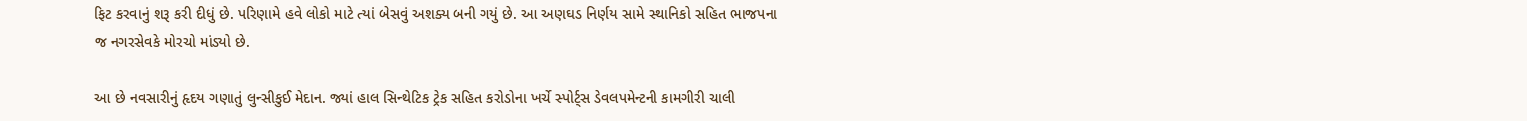ફિટ કરવાનું શરૂ કરી દીધું છે. પરિણામે હવે લોકો માટે ત્યાં બેસવું અશક્ય બની ગયું છે. આ અણઘડ નિર્ણય સામે સ્થાનિકો સહિત ભાજપના જ નગરસેવકે મોરચો માંડ્યો છે.

આ છે નવસારીનું હૃદય ગણાતું લુન્સીકુઈ મેદાન. જ્યાં હાલ સિન્થેટિક ટ્રેક સહિત કરોડોના ખર્ચે સ્પોર્ટ્સ ડેવલપમેન્ટની કામગીરી ચાલી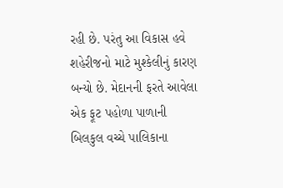રહી છે. પરંતુ આ વિકાસ હવે શહેરીજનો માટે મુશ્કેલીનું કારણ બન્યો છે. મેદાનની ફરતે આવેલા એક ફૂટ પહોળા પાળાની બિલકુલ વચ્ચે પાલિકાના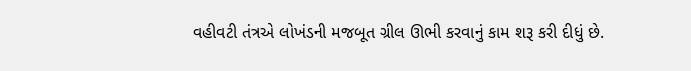વહીવટી તંત્રએ લોખંડની મજબૂત ગ્રીલ ઊભી કરવાનું કામ શરૂ કરી દીધું છે.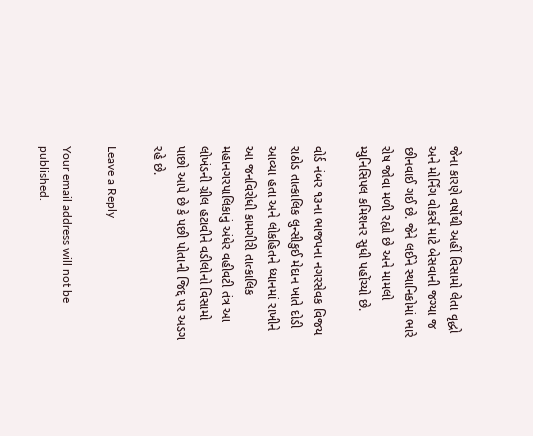જેના કારણે વર્ષોથી અહીં વિસામો લેતા વૃદ્ધો અને મોર્નિંગ વોકર્સ માટે બેસવાની જગ્યા જ છીનવાઈ ગઈ છે. જેને લઈને સ્થાનિકોમાં ભારે રોષ જોવા મળી રહ્યો છે અને મામલો મ્યુનિસિપલ કમિશનર સુધી પહોંચ્યો છે.

વોર્ડ નંબર ૧૩ના ભાજપના નગરસેવક વિજય રાઠોડ તાત્કાલિક લુન્સીકુઈ મેદાન ખાતે દોડી આવ્યા હતા અને લોકહિતને ધ્યાનમાં રાખીને આ જનવિરોધી કામગીરી તાત્કાલિક મહાનગરપાલિકાનું અંધેર વહીવટી તંત્ર આ લોખંડની ગ્રીલ હટાવીને વડીલોનો વિસામો પાછો આપે છે કે પછી પોતાની જિદ્દ પર અડગ રહે છે.

Leave a Reply

Your email address will not be published.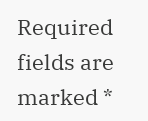Required fields are marked *